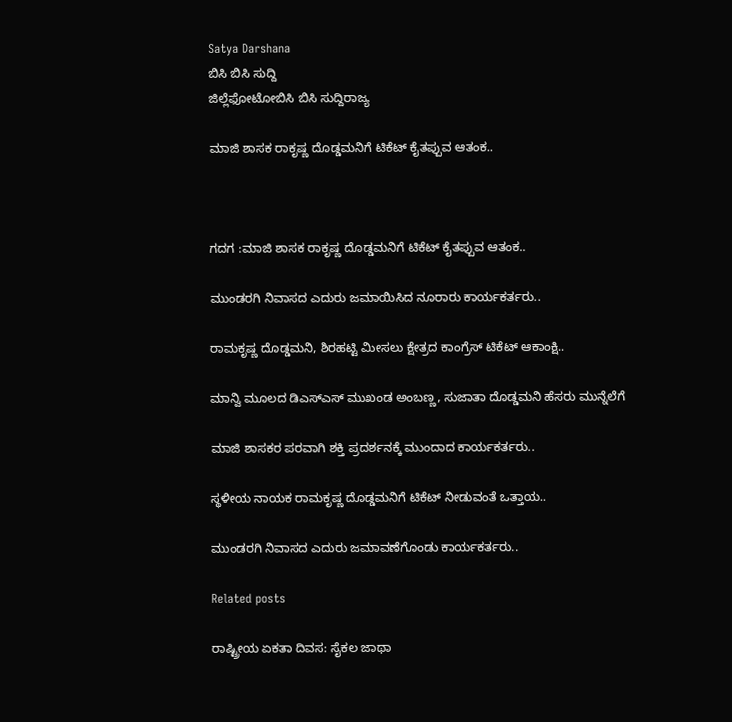Satya Darshana
ಬಿಸಿ ಬಿಸಿ ಸುದ್ದಿ
ಜಿಲ್ಲೆಫೋಟೋಬಿಸಿ ಬಿಸಿ ಸುದ್ದಿರಾಜ್ಯ

ಮಾಜಿ ಶಾಸಕ ರಾಕೃಷ್ಣ ದೊಡ್ಡಮನಿಗೆ ಟಿಕೆಟ್ ಕೈತಪ್ಪುವ ಆತಂಕ..



ಗದಗ :ಮಾಜಿ ಶಾಸಕ ರಾಕೃಷ್ಣ ದೊಡ್ಡಮನಿಗೆ ಟಿಕೆಟ್ ಕೈತಪ್ಪುವ ಆತಂಕ..

ಮುಂಡರಗಿ ನಿವಾಸದ ಎದುರು ಜಮಾಯಿಸಿದ ನೂರಾರು ಕಾರ್ಯಕರ್ತರು..

ರಾಮಕೃಷ್ಣ ದೊಡ್ಡಮನಿ, ಶಿರಹಟ್ಟಿ ಮೀಸಲು ಕ್ಷೇತ್ರದ ಕಾಂಗ್ರೆಸ್ ಟಿಕೆಟ್ ಆಕಾಂಕ್ಷಿ..

ಮಾನ್ವಿ ಮೂಲದ ಡಿಎಸ್‌ಎಸ್ ಮುಖಂಡ ಅಂಬಣ್ಣ, ಸುಜಾತಾ ದೊಡ್ಡಮನಿ ಹೆಸರು ಮುನ್ನೆಲೆಗೆ

ಮಾಜಿ ಶಾಸಕರ ಪರವಾಗಿ ಶಕ್ತಿ ಪ್ರದರ್ಶನಕ್ಕೆ ಮುಂದಾದ ಕಾರ್ಯಕರ್ತರು..

ಸ್ಥಳೀಯ ನಾಯಕ ರಾಮಕೃಷ್ಣ ದೊಡ್ಡಮನಿಗೆ ಟಿಕೆಟ್ ನೀಡುವಂತೆ ಒತ್ತಾಯ..

ಮುಂಡರಗಿ ನಿವಾಸದ ಎದುರು ಜಮಾವಣೆಗೊಂಡು ಕಾರ್ಯಕರ್ತರು..

Related posts

ರಾಷ್ಟ್ರೀಯ ಏಕತಾ ದಿವಸ: ಸೈಕಲ ಜಾಥಾ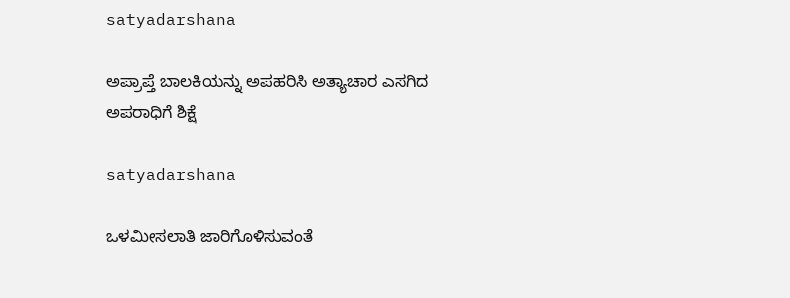satyadarshana

ಅಪ್ರಾಪ್ತೆ ಬಾಲಕಿಯನ್ನು ಅಪಹರಿಸಿ ಅತ್ಯಾಚಾರ ಎಸಗಿದ ಅಪರಾಧಿಗೆ ಶಿಕ್ಷೆ

satyadarshana

ಒಳಮೀಸಲಾತಿ ಜಾರಿಗೊಳಿಸುವಂತೆ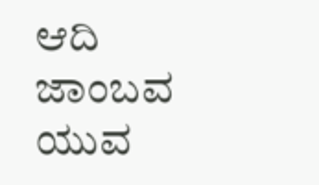ಆದಿ ಜಾಂಬವ ಯುವ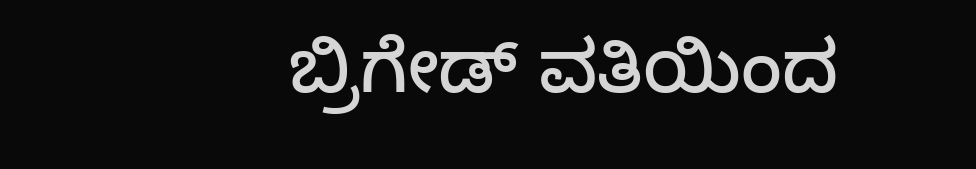ಬ್ರಿಗೇಡ್ ವತಿಯಿಂದ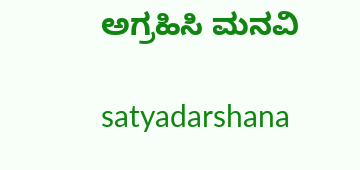ಅಗ್ರಹಿಸಿ ಮನವಿ

satyadarshana